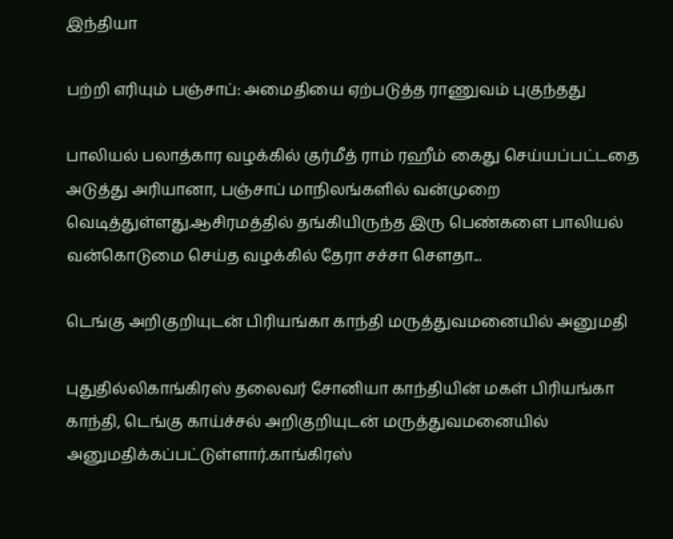இந்தியா

பற்றி எரியும் பஞ்சாப்: அமைதியை ஏற்படுத்த ராணுவம் புகுந்தது

பாலியல் பலாத்கார வழக்கில் குர்மீத் ராம் ரஹீம் கைது செய்யப்பட்டதை அடுத்து அரியானா, பஞ்சாப் மாநிலங்களில் வன்முறை வெடித்துள்ளது.ஆசிரமத்தில் தங்கியிருந்த இரு பெண்களை பாலியல் வன்கொடுமை செய்த வழக்கில் தேரா சச்சா செளதா...

டெங்கு அறிகுறியுடன் பிரியங்கா காந்தி மருத்துவமனையில் அனுமதி

புதுதில்லிகாங்கிரஸ் தலைவர் சோனியா காந்தியின் மகள் பிரியங்கா காந்தி, டெங்கு காய்ச்சல் அறிகுறியுடன் மருத்துவமனையில் அனுமதிக்கப்பட்டுள்ளார்.காங்கிரஸ்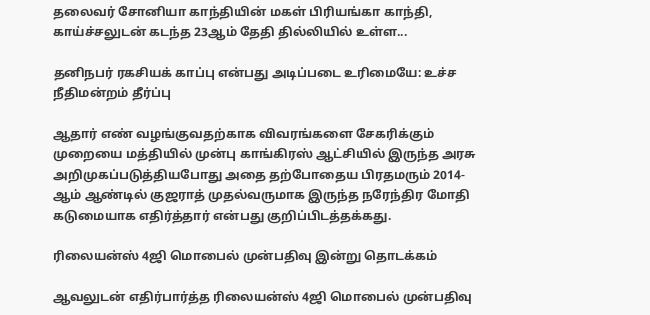தலைவர் சோனியா காந்தியின் மகள் பிரியங்கா காந்தி, காய்ச்சலுடன் கடந்த 23ஆம் தேதி தில்லியில் உள்ள...

தனிநபர் ரகசியக் காப்பு என்பது அடிப்படை உரிமையே: உச்ச நீதிமன்றம் தீர்ப்பு

ஆதார் எண் வழங்குவதற்காக விவரங்களை சேகரிக்கும் முறையை மத்தியில் முன்பு காங்கிரஸ் ஆட்சியில் இருந்த அரசு அறிமுகப்படுத்தியபோது அதை தற்போதைய பிரதமரும் 2014-ஆம் ஆண்டில் குஜராத் முதல்வருமாக இருந்த நரேந்திர மோதி கடுமையாக எதிர்த்தார் என்பது குறிப்பிடத்தக்கது.

ரிலையன்ஸ் 4ஜி மொபைல் முன்பதிவு இன்று தொடக்கம்

ஆவலுடன் எதிர்பார்த்த ரிலையன்ஸ் 4ஜி மொபைல் முன்பதிவு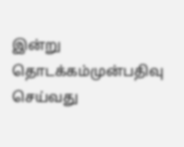இன்று தொடக்கம்முன்பதிவு செய்வது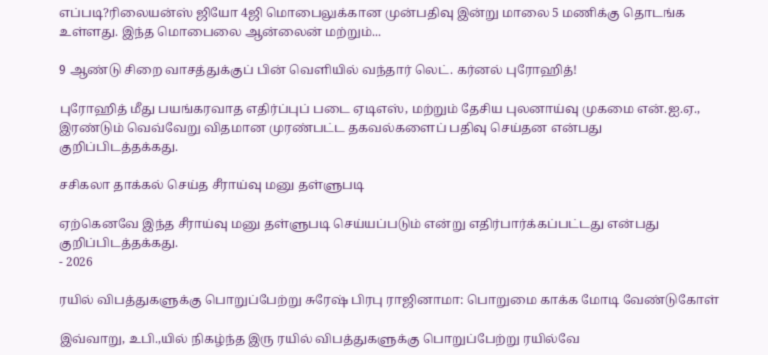எப்படி?ரிலையன்ஸ் ஜியோ 4ஜி மொபைலுக்கான முன்பதிவு இன்று மாலை 5 மணிக்கு தொடங்க உள்ளது. இந்த மொபைலை ஆன்லைன் மற்றும்...

9 ஆண்டு சிறை வாசத்துக்குப் பின் வெளியில் வந்தார் லெட். கர்னல் புரோஹித்!

புரோஹித் மீது பயங்கரவாத எதிர்ப்புப் படை ஏடிஎஸ், மற்றும் தேசிய புலனாய்வு முகமை என்.ஐ.ஏ., இரண்டும் வெவ்வேறு விதமான முரண்பட்ட தகவல்களைப் பதிவு செய்தன என்பது குறிப்பிடத்தக்கது.

சசிகலா தாக்கல் செய்த சீராய்வு மனு தள்ளுபடி

ஏற்கெனவே இந்த சீராய்வு மனு தள்ளுபடி செய்யப்படும் என்று எதிர்பார்க்கப்பட்டது என்பது குறிப்பிடத்தக்கது.
- 2026

ரயில் விபத்துகளுக்கு பொறுப்பேற்று சுரேஷ் பிரபு ராஜினாமா: பொறுமை காக்க மோடி வேண்டுகோள்

இவ்வாறு, உபி.,யில் நிகழ்ந்த இரு ரயில் விபத்துகளுக்கு பொறுப்பேற்று ரயில்வே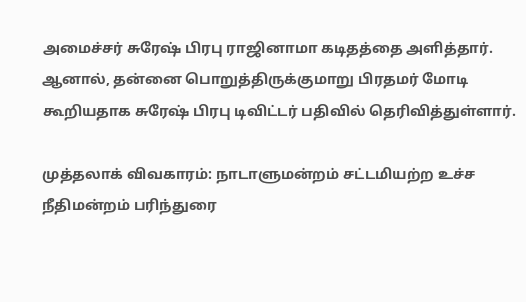அமைச்சர் சுரேஷ் பிரபு ராஜினாமா கடிதத்தை அளித்தார். ஆனால், தன்னை பொறுத்திருக்குமாறு பிரதமர் மோடி கூறியதாக சுரேஷ் பிரபு டிவிட்டர் பதிவில் தெரிவித்துள்ளார்.

முத்தலாக் விவகாரம்: நாடாளுமன்றம் சட்டமியற்ற உச்ச நீதிமன்றம் பரிந்துரை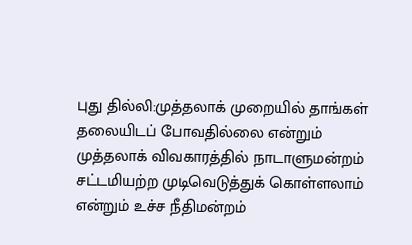புது தில்லி:முத்தலாக் முறையில் தாங்கள் தலையிடப் போவதில்லை என்றும் முத்தலாக் விவகாரத்தில் நாடாளுமன்றம் சட்டமியற்ற முடிவெடுத்துக் கொள்ளலாம் என்றும் உச்ச நீதிமன்றம்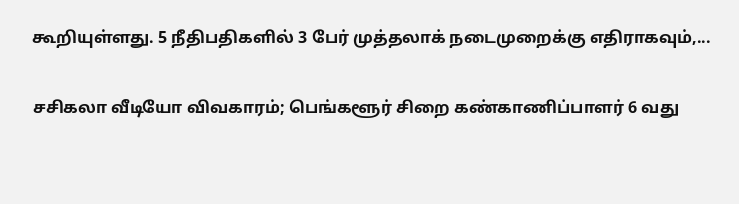கூறியுள்ளது. 5 நீதிபதிகளில் 3 பேர் முத்தலாக் நடைமுறைக்கு எதிராகவும்,...

சசிகலா வீடியோ விவகாரம்; பெங்களூர் சிறை கண்காணிப்பாளர் 6 வது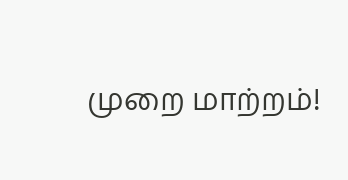முறை மாற்றம்!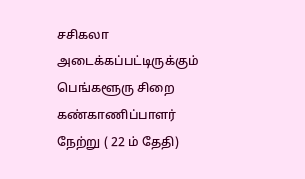சசிகலா அடைக்கப்பட்டிருக்கும் பெங்களூரு சிறை கண்காணிப்பாளர் நேற்று ( 22 ம் தேதி)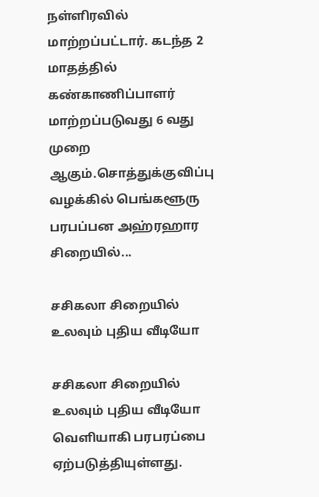நள்ளிரவில் மாற்றப்பட்டார். கடந்த 2 மாதத்தில் கண்காணிப்பாளர் மாற்றப்படுவது 6 வது முறை ஆகும்.சொத்துக்குவிப்பு வழக்கில் பெங்களூரு பரபப்பன அஹ்ரஹார சிறையில்...

சசிகலா சிறையில் உலவும் புதிய வீடியோ

சசிகலா சிறையில் உலவும் புதிய வீடியோ வெளியாகி பரபரப்பை ஏற்படுத்தியுள்ளது.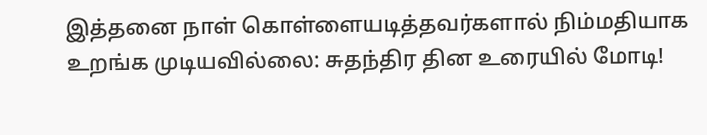இத்தனை நாள் கொள்ளையடித்தவர்களால் நிம்மதியாக உறங்க முடியவில்லை: சுதந்திர தின உரையில் மோடி!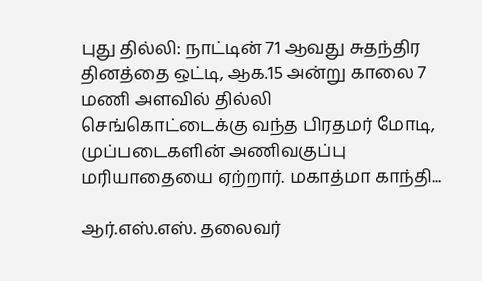புது தில்லி: நாட்டின் 71 ஆவது சுதந்திர தினத்தை ஒட்டி, ஆக.15 அன்று காலை 7 மணி அளவில் தில்லி செங்கொட்டைக்கு வந்த பிரதமர் மோடி, முப்படைகளின் அணிவகுப்பு மரியாதையை ஏற்றார். மகாத்மா காந்தி...

ஆர்.எஸ்.எஸ். தலைவர்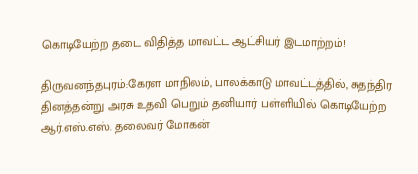கொடியேற்ற தடை விதித்த மாவட்ட ஆட்சியர் இடமாற்றம்!

திருவனந்தபுரம்:கேரள மாநிலம், பாலக்காடு மாவட்டத்தில், சுதந்திர தினத்தன்று அரசு உதவி பெறும் தனியார் பள்ளியில் கொடியேற்ற ஆர்.எஸ்.எஸ். தலைவர் மோகன்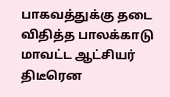பாகவத்துக்கு தடை விதித்த பாலக்காடு மாவட்ட ஆட்சியர் திடீரென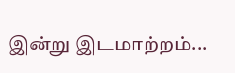இன்று இடமாற்றம்...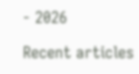- 2026

Recent articles